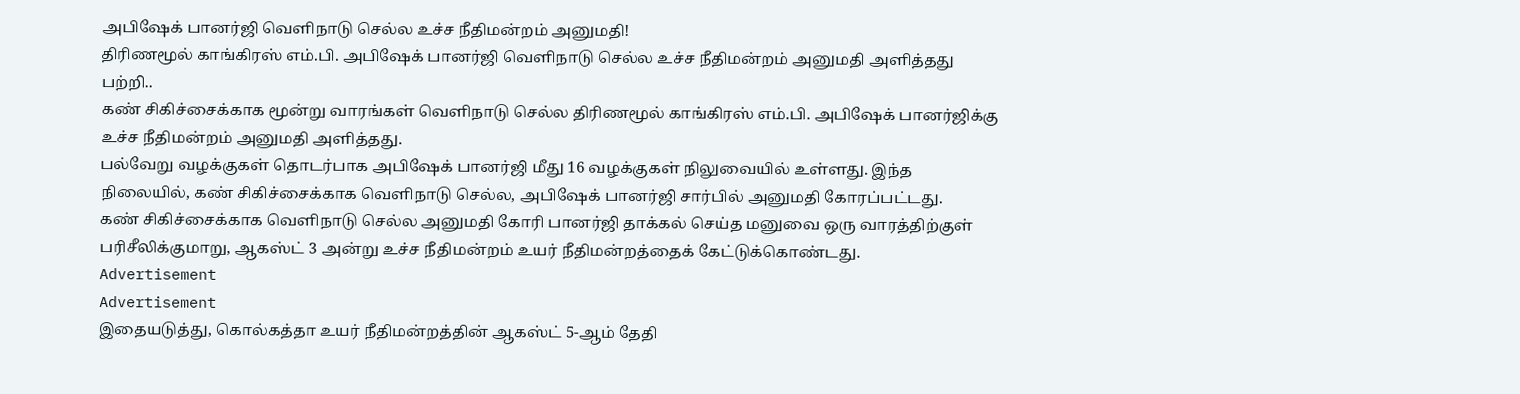அபிஷேக் பானர்ஜி வெளிநாடு செல்ல உச்ச நீதிமன்றம் அனுமதி!
திரிணமூல் காங்கிரஸ் எம்.பி. அபிஷேக் பானர்ஜி வெளிநாடு செல்ல உச்ச நீதிமன்றம் அனுமதி அளித்தது பற்றி..
கண் சிகிச்சைக்காக மூன்று வாரங்கள் வெளிநாடு செல்ல திரிணமூல் காங்கிரஸ் எம்.பி. அபிஷேக் பானர்ஜிக்கு உச்ச நீதிமன்றம் அனுமதி அளித்தது.
பல்வேறு வழக்குகள் தொடர்பாக அபிஷேக் பானர்ஜி மீது 16 வழக்குகள் நிலுவையில் உள்ளது. இந்த நிலையில், கண் சிகிச்சைக்காக வெளிநாடு செல்ல, அபிஷேக் பானர்ஜி சார்பில் அனுமதி கோரப்பட்டது.
கண் சிகிச்சைக்காக வெளிநாடு செல்ல அனுமதி கோரி பானர்ஜி தாக்கல் செய்த மனுவை ஒரு வாரத்திற்குள் பரிசீலிக்குமாறு, ஆகஸ்ட் 3 அன்று உச்ச நீதிமன்றம் உயர் நீதிமன்றத்தைக் கேட்டுக்கொண்டது.
Advertisement
Advertisement
இதையடுத்து, கொல்கத்தா உயர் நீதிமன்றத்தின் ஆகஸ்ட் 5-ஆம் தேதி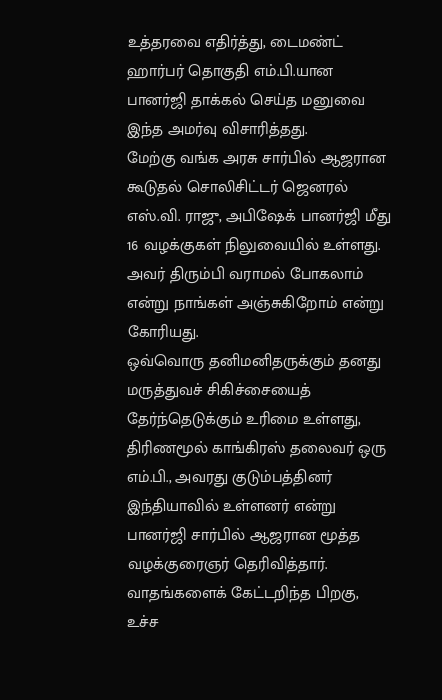உத்தரவை எதிர்த்து, டைமண்ட் ஹார்பர் தொகுதி எம்.பி.யான பானர்ஜி தாக்கல் செய்த மனுவை இந்த அமர்வு விசாரித்தது.
மேற்கு வங்க அரசு சார்பில் ஆஜரான கூடுதல் சொலிசிட்டர் ஜெனரல் எஸ்.வி. ராஜு, அபிஷேக் பானர்ஜி மீது 16 வழக்குகள் நிலுவையில் உள்ளது. அவர் திரும்பி வராமல் போகலாம் என்று நாங்கள் அஞ்சுகிறோம் என்று கோரியது.
ஒவ்வொரு தனிமனிதருக்கும் தனது மருத்துவச் சிகிச்சையைத் தேர்ந்தெடுக்கும் உரிமை உள்ளது, திரிணமூல் காங்கிரஸ் தலைவர் ஒரு எம்.பி., அவரது குடும்பத்தினர் இந்தியாவில் உள்ளனர் என்று பானர்ஜி சார்பில் ஆஜரான மூத்த வழக்குரைஞர் தெரிவித்தார்.
வாதங்களைக் கேட்டறிந்த பிறகு, உச்ச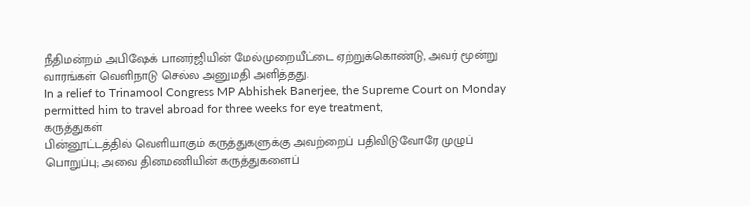நீதிமன்றம் அபிஷேக் பானர்ஜியின் மேல்முறையீட்டை ஏற்றுக்கொண்டு, அவர் மூன்று வாரங்கள் வெளிநாடு செல்ல அனுமதி அளித்தது.
In a relief to Trinamool Congress MP Abhishek Banerjee, the Supreme Court on Monday permitted him to travel abroad for three weeks for eye treatment,
கருத்துகள்
பின்னூட்டத்தில் வெளியாகும் கருத்துகளுக்கு அவற்றைப் பதிவிடுவோரே முழுப் பொறுப்பு; அவை தினமணியின் கருத்துகளைப்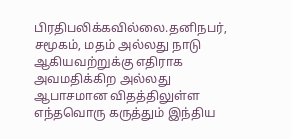பிரதிபலிக்கவில்லை.தனிநபர், சமூகம், மதம் அல்லது நாடு ஆகியவற்றுக்கு எதிராக அவமதிக்கிற அல்லது ஆபாசமான விதத்திலுள்ள எந்தவொரு கருத்தும் இந்திய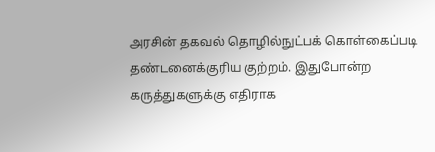அரசின் தகவல் தொழில்நுட்பக் கொள்கைப்படி தண்டனைக்குரிய குற்றம். இதுபோன்ற கருத்துகளுக்கு எதிராக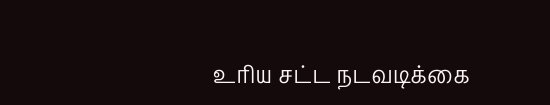உரிய சட்ட நடவடிக்கை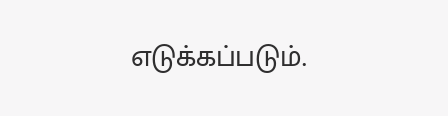எடுக்கப்படும்.